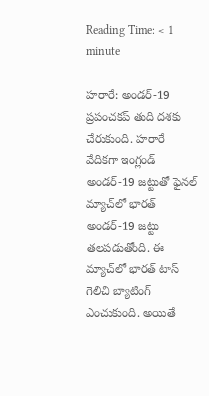Reading Time: < 1 minute

హరారే: అండర్‌-19 ప్రపంచకప్ తుది దశకు చేరుకుంది. హరారే వేదికగా ఇంగ్లండ్ అండర్-19 జట్టుతో ఫైనల్‌ మ్యాచ్‌లో భారత్ అండర్-19 జట్టు తలపడుతోంది. ఈ మ్యాచ్‌లో భారత్ టాస్ గెలిచి బ్యాటింగ్ ఎంచుకుంది. అయితే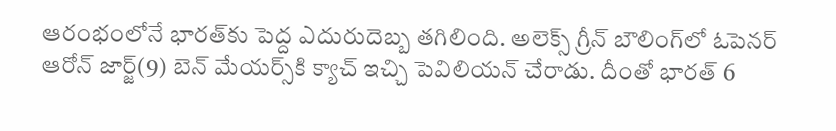ఆరంభంలోనే భారత్‌కు పెద్ద ఎదురుదెబ్బ తగిలింది. అలెక్స్ గ్రీన్ బౌలింగ్‌లో ఓపెనర్ ఆరోన్ జార్జ్(9) బెన్ మేయర్స్‌కి క్యాచ్ ఇచ్చి పెవిలియన్ చేరాడు. దీంతో భారత్ 6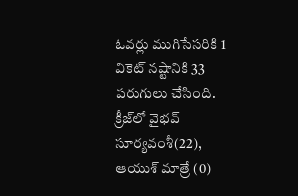ఓవర్లు ముగిసేసరికి 1 వికెట్ నష్టానికి 33 పరుగులు చేసింది. క్రీజ్‌లో వైభవ్ సూర్యవంశీ(22), ఆయుశ్ మాత్రే (0)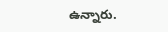ఉన్నారు.